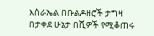እስራኤል በቡልዶዘሮች ታግዛ በታቀደ ሁኔታ በሺዎች የሚቆጠሩ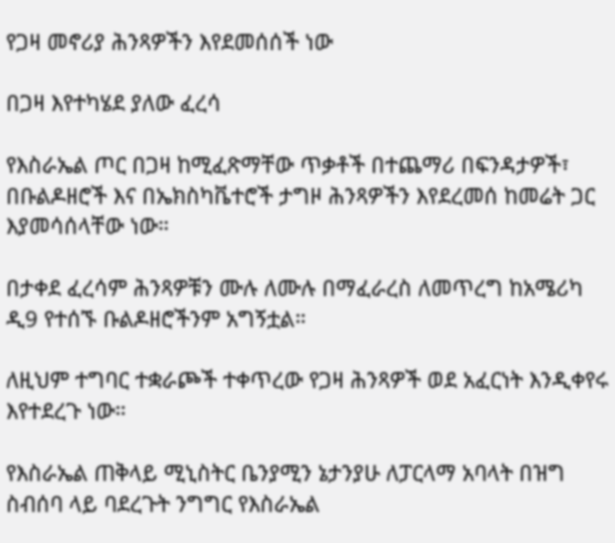የጋዛ መኖሪያ ሕንጻዎችን እየደመሰሰች ነው

በጋዛ እየተካሄደ ያለው ፈረሳ

የእስራኤል ጦር በጋዛ ከሚፈጽማቸው ጥቃቶች በተጨማሪ በፍንዳታዎች፣ በቡልዶዘሮች እና በኤክስካቬተሮች ታግዞ ሕንጻዎችን እየደረመሰ ከመሬት ጋር እያመሳሰላቸው ነው።

በታቀደ ፈረሳም ሕንጻዎቹን ሙሉ ለሙሉ በማፈራረስ ለመጥረግ ከአሜሪካ ዲ9 የተሰኙ ቡልዶዘሮችንም አግኝቷል።

ለዚህም ተግባር ተቋራጮች ተቀጥረው የጋዛ ሕንጻዎች ወደ አፈርነት እንዲቀየሩ እየተደረጉ ነው።

የእስራኤል ጠቅላይ ሚኒስትር ቤንያሚን ኔታንያሁ ለፓርላማ አባላት በዝግ ስብሰባ ላይ ባደረጉት ንግግር የእስራኤል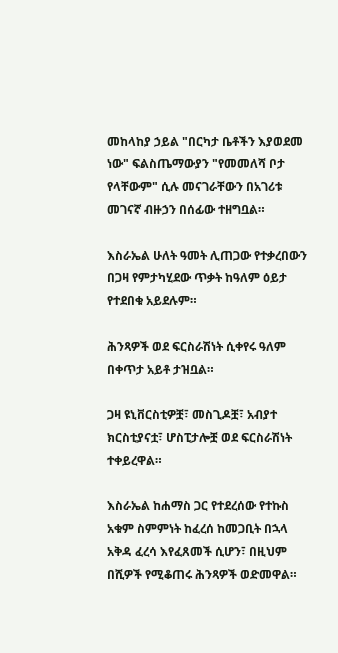መከላከያ ኃይል "በርካታ ቤቶችን እያወደመ ነው" ፍልስጤማውያን "የመመለሻ ቦታ የላቸውም" ሲሉ መናገራቸውን በአገሪቱ መገናኛ ብዙኃን በሰፊው ተዘግቧል።

እስራኤል ሁለት ዓመት ሊጠጋው የተቃረበውን በጋዛ የምታካሂደው ጥቃት ከዓለም ዕይታ የተደበቁ አይደሉም።

ሕንጻዎች ወደ ፍርስራሽነት ሲቀየሩ ዓለም በቀጥታ አይቶ ታዝቧል።

ጋዛ ዩኒቨርስቲዎቿ፣ መስጊዶቿ፣ አብያተ ክርስቲያናቷ፣ ሆስፒታሎቿ ወደ ፍርስራሽነት ተቀይረዋል።

እስራኤል ከሐማስ ጋር የተደረሰው የተኩስ አቁም ስምምነት ከፈረሰ ከመጋቢት በኋላ አቅዳ ፈረሳ እየፈጸመች ሲሆን፣ በዚህም በሺዎች የሚቆጠሩ ሕንጻዎች ወድመዋል።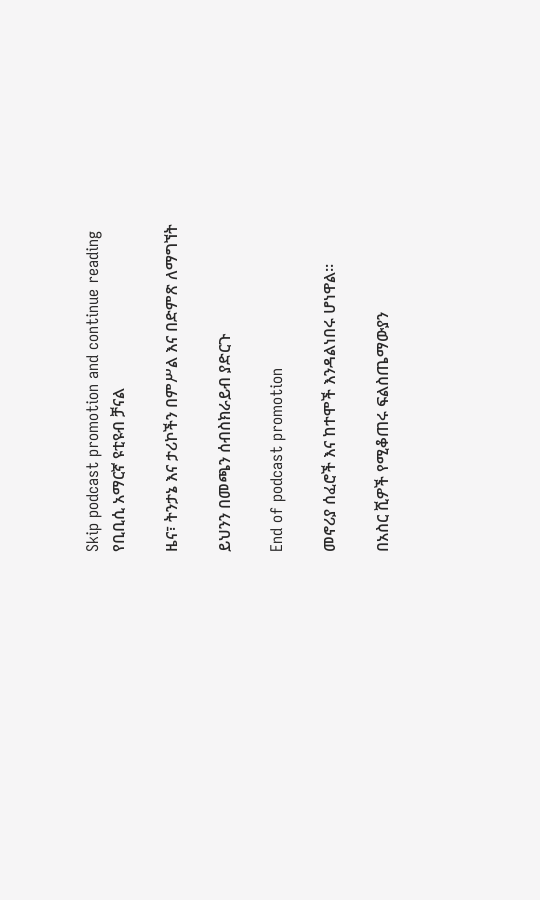Skip podcast promotion and continue reading
የቢቢሲ አማርኛ ዩቲዩብ ቻናል

ዜና፣ ትንታኔ እና ታሪኮችን በምሥል እና በድምጽ ለማግኘት

ይህንን በመጫን ሰብስክራይብ ያድርጉ

End of podcast promotion

መኖሪያ ሰፈሮች እና ከተሞች እንዳልነበሩ ሆነዋል።

በአስር ሺዎች የሚቆጠሩ ፍልስጤማውያን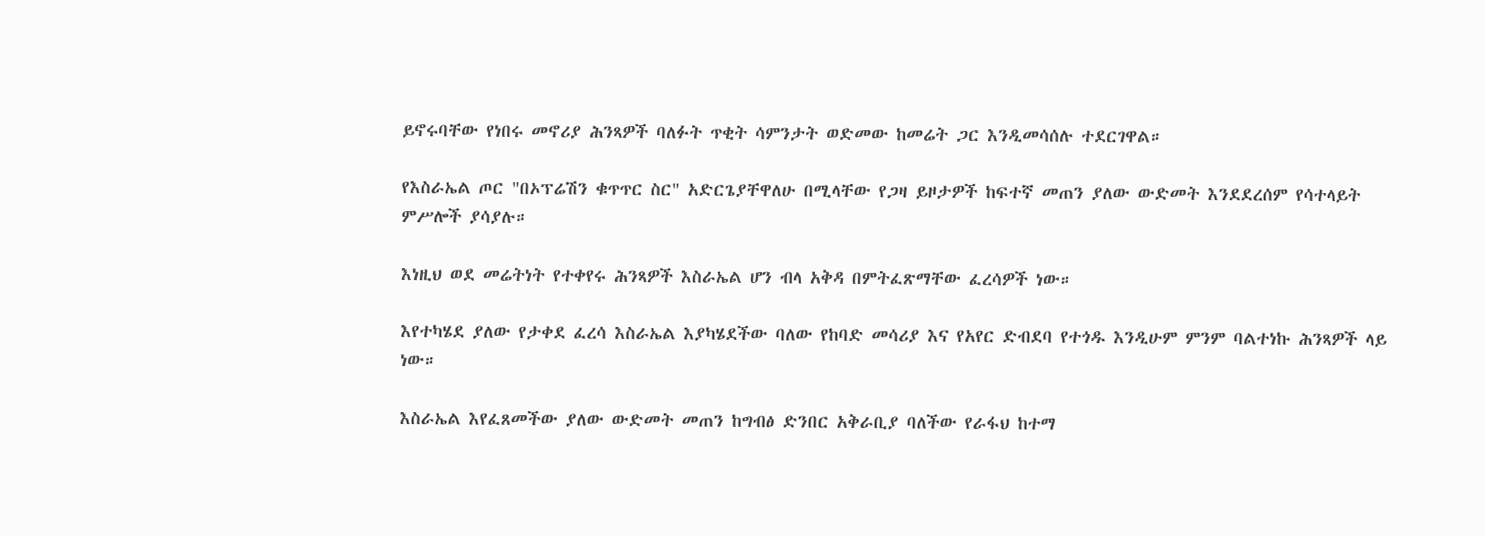ይኖሩባቸው የነበሩ መኖሪያ ሕንጻዎች ባለፉት ጥቂት ሳምንታት ወድመው ከመሬት ጋር እንዲመሳሰሉ ተደርገዋል።

የእስራኤል ጦር "በኦፕሬሽን ቁጥጥር ስር" አድርጌያቸዋለሁ በሚላቸው የጋዛ ይዞታዎች ከፍተኛ መጠን ያለው ውድመት እንደደረሰም የሳተላይት ምሥሎች ያሳያሉ።

እነዚህ ወደ መሬትነት የተቀየሩ ሕንጻዎች እስራኤል ሆን ብላ አቅዳ በምትፈጽማቸው ፈረሳዎች ነው።

እየተካሄደ ያለው የታቀደ ፈረሳ እስራኤል እያካሄደችው ባለው የከባድ መሳሪያ እና የአየር ድብደባ የተጎዱ እንዲሁም ምንም ባልተነኩ ሕንጻዎች ላይ ነው።

እስራኤል እየፈጸመችው ያለው ውድመት መጠን ከግብፅ ድንበር አቅራቢያ ባለችው የራፋህ ከተማ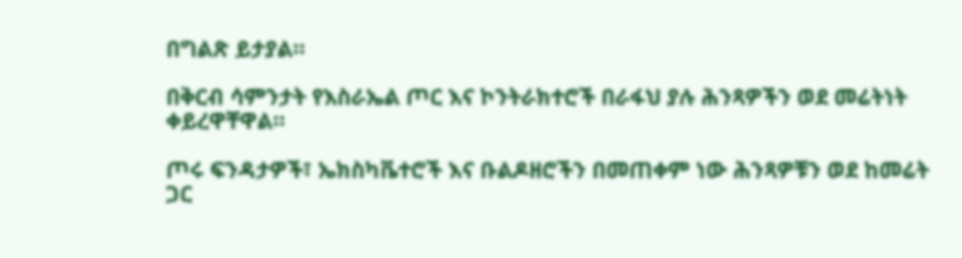በግልጽ ይታያል።

በቅርብ ሳምንታት የእስራኤል ጦር እና ኮንትራክተሮች በራፋህ ያሉ ሕንጻዎችን ወደ መሬትነት ቀይረዋቸዋል።

ጦሩ ፍንዳታዎች፣ ኤክስካቬተሮች እና ቡልዶዘሮችን በመጠቀም ነው ሕንጻዎቹን ወደ ከመሬት ጋር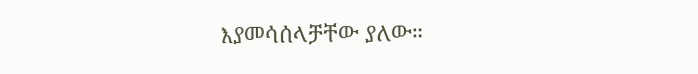እያመሳሰላቻቸው ያለው።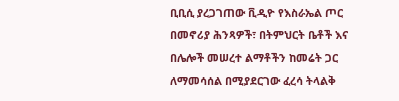ቢቢሲ ያረጋገጠው ቪዲዮ የእስራኤል ጦር በመኖሪያ ሕንጻዎች፣ በትምህርት ቤቶች እና በሌሎች መሠረተ ልማቶችን ከመሬት ጋር ለማመሳሰል በሚያደርገው ፈረሳ ትላልቅ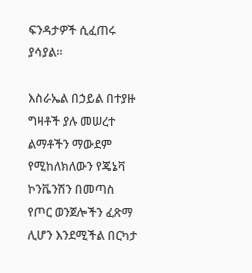ፍንዳታዎች ሲፈጠሩ ያሳያል።

እስራኤል በኃይል በተያዙ ግዛቶች ያሉ መሠረተ ልማቶችን ማውደም የሚከለክለውን የጄኔቫ ኮንቬንሽን በመጣስ የጦር ወንጀሎችን ፈጽማ ሊሆን እንደሚችል በርካታ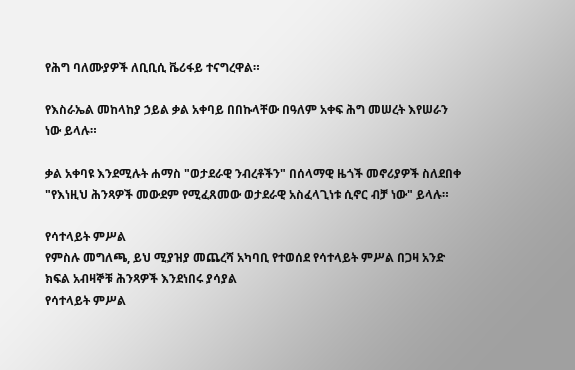የሕግ ባለሙያዎች ለቢቢሲ ቬሪፋይ ተናግረዋል።

የእስራኤል መከላከያ ኃይል ቃል አቀባይ በበኩላቸው በዓለም አቀፍ ሕግ መሠረት እየሠራን ነው ይላሉ።

ቃል አቀባዩ እንደሚሉት ሐማስ "ወታደራዊ ንብረቶችን" በሰላማዊ ዜጎች መኖሪያዎች ስለደበቀ "የእነዚህ ሕንጻዎች መውደም የሚፈጸመው ወታደራዊ አስፈላጊነቱ ሲኖር ብቻ ነው" ይላሉ።

የሳተላይት ምሥል
የምስሉ መግለጫ, ይህ ሚያዝያ መጨረሻ አካባቢ የተወሰደ የሳተላይት ምሥል በጋዛ አንድ ክፍል አብዛኞቹ ሕንጻዎች እንደነበሩ ያሳያል
የሳተላይት ምሥል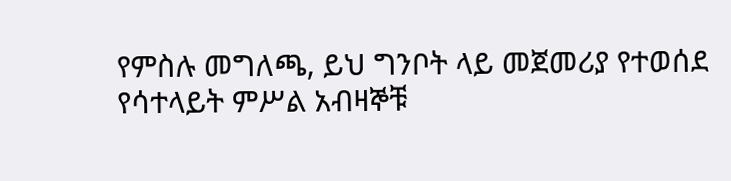የምስሉ መግለጫ, ይህ ግንቦት ላይ መጀመሪያ የተወሰደ የሳተላይት ምሥል አብዛኞቹ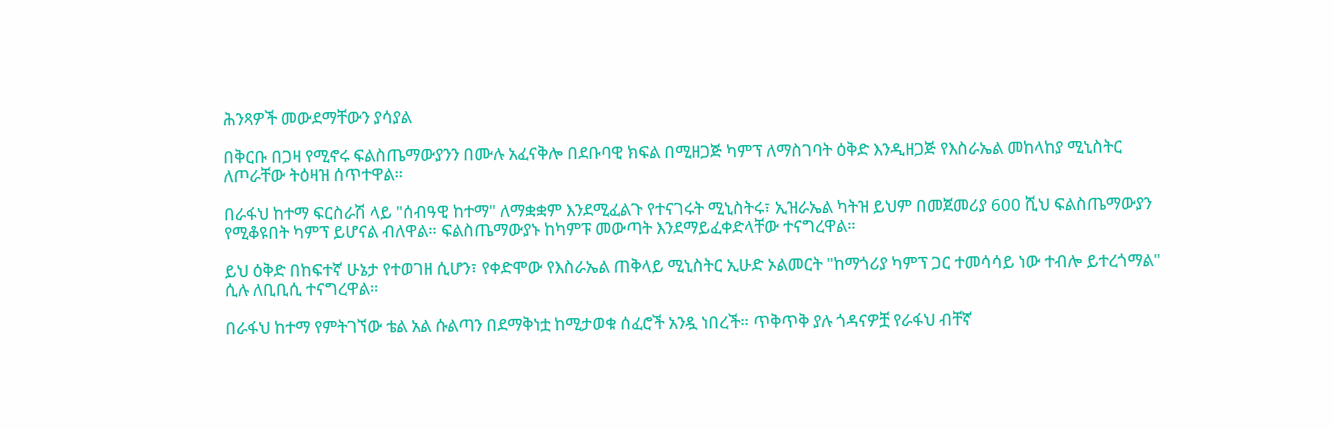ሕንጻዎች መውደማቸውን ያሳያል

በቅርቡ በጋዛ የሚኖሩ ፍልስጤማውያንን በሙሉ አፈናቅሎ በደቡባዊ ክፍል በሚዘጋጅ ካምፕ ለማስገባት ዕቅድ እንዲዘጋጅ የእስራኤል መከላከያ ሚኒስትር ለጦራቸው ትዕዛዝ ሰጥተዋል።

በራፋህ ከተማ ፍርስራሽ ላይ "ሰብዓዊ ከተማ" ለማቋቋም እንደሚፈልጉ የተናገሩት ሚኒስትሩ፣ ኢዝራኤል ካትዝ ይህም በመጀመሪያ 600 ሺህ ፍልስጤማውያን የሚቆዩበት ካምፕ ይሆናል ብለዋል። ፍልስጤማውያኑ ከካምፑ መውጣት እንደማይፈቀድላቸው ተናግረዋል።

ይህ ዕቅድ በከፍተኛ ሁኔታ የተወገዘ ሲሆን፣ የቀድሞው የእስራኤል ጠቅላይ ሚኒስትር ኢሁድ ኦልመርት "ከማጎሪያ ካምፕ ጋር ተመሳሳይ ነው ተብሎ ይተረጎማል" ሲሉ ለቢቢሲ ተናግረዋል።

በራፋህ ከተማ የምትገኘው ቴል አል ሱልጣን በደማቅነቷ ከሚታወቁ ሰፈሮች አንዷ ነበረች። ጥቅጥቅ ያሉ ጎዳናዎቿ የራፋህ ብቸኛ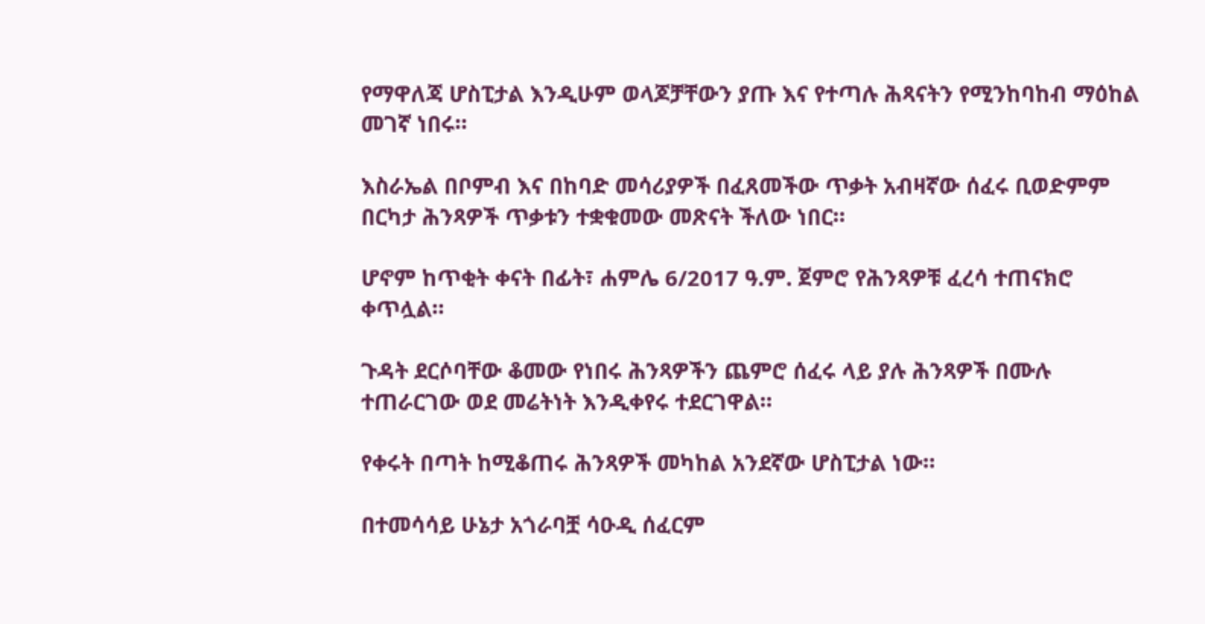የማዋለጃ ሆስፒታል እንዲሁም ወላጆቻቸውን ያጡ እና የተጣሉ ሕጻናትን የሚንከባከብ ማዕከል መገኛ ነበሩ።

እስራኤል በቦምብ እና በከባድ መሳሪያዎች በፈጸመችው ጥቃት አብዛኛው ሰፈሩ ቢወድምም በርካታ ሕንጻዎች ጥቃቱን ተቋቁመው መጽናት ችለው ነበር።

ሆኖም ከጥቂት ቀናት በፊት፣ ሐምሌ 6/2017 ዓ.ም. ጀምሮ የሕንጻዎቹ ፈረሳ ተጠናክሮ ቀጥሏል።

ጉዳት ደርሶባቸው ቆመው የነበሩ ሕንጻዎችን ጨምሮ ሰፈሩ ላይ ያሉ ሕንጻዎች በሙሉ ተጠራርገው ወደ መሬትነት እንዲቀየሩ ተደርገዋል።

የቀሩት በጣት ከሚቆጠሩ ሕንጻዎች መካከል አንደኛው ሆስፒታል ነው።

በተመሳሳይ ሁኔታ አጎራባቿ ሳዑዲ ሰፈርም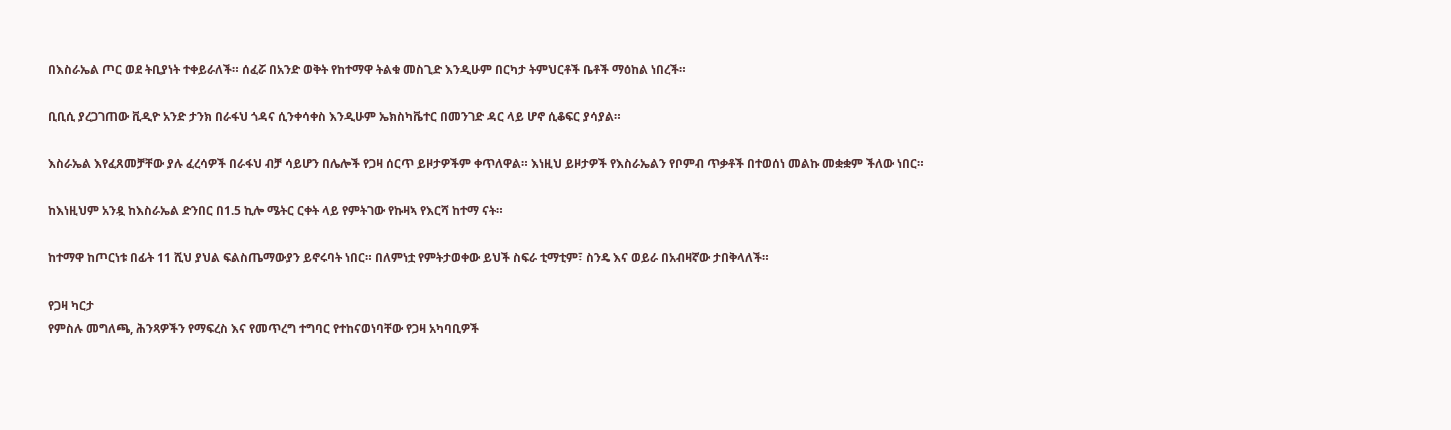በእስራኤል ጦር ወደ ትቢያነት ተቀይራለች። ሰፈሯ በአንድ ወቅት የከተማዋ ትልቁ መስጊድ እንዲሁም በርካታ ትምህርቶች ቤቶች ማዕከል ነበረች።

ቢቢሲ ያረጋገጠው ቪዲዮ አንድ ታንክ በራፋህ ጎዳና ሲንቀሳቀስ እንዲሁም ኤክስካቬተር በመንገድ ዳር ላይ ሆኖ ሲቆፍር ያሳያል።

እስራኤል እየፈጸመቻቸው ያሉ ፈረሳዎች በራፋህ ብቻ ሳይሆን በሌሎች የጋዛ ሰርጥ ይዞታዎችም ቀጥለዋል። እነዚህ ይዞታዎች የእስራኤልን የቦምብ ጥቃቶች በተወሰነ መልኩ መቋቋም ችለው ነበር።

ከእነዚህም አንዷ ከእስራኤል ድንበር በ1.5 ኪሎ ሜትር ርቀት ላይ የምትገው የኩዛኣ የእርሻ ከተማ ናት።

ከተማዋ ከጦርነቱ በፊት 11 ሺህ ያህል ፍልስጤማውያን ይኖሩባት ነበር። በለምነቷ የምትታወቀው ይህች ስፍራ ቲማቲም፣ ስንዴ እና ወይራ በአብዛኛው ታበቅላለች።

የጋዛ ካርታ
የምስሉ መግለጫ, ሕንጻዎችን የማፍረስ እና የመጥረግ ተግባር የተከናወነባቸው የጋዛ አካባቢዎች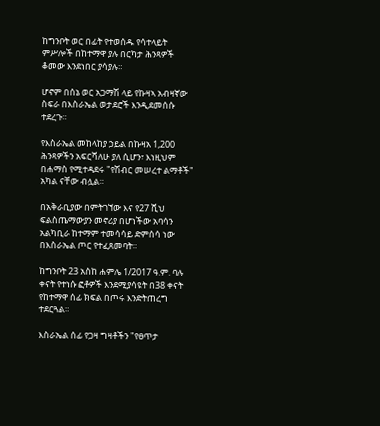ከግንቦት ወር በፊት የተወሰዱ የሳተላይት ምሥሎች በከተማዋ ያሉ በርካታ ሕንጻዎች ቆመው እንደነበር ያሳያሉ።

ሆኖም በሰኔ ወር አጋማሽ ላይ የኩዛኣ አብዛኛው ስፍራ በእስራኤል ወታደሮች እንዲደመሰሱ ተደረጉ።

የእስራኤል መከላከያ ኃይል በኩዛአ 1,200 ሕንጻዎችን አፍርሻለሁ ያለ ሲሆን፣ እነዚህም በሐማስ የሚተዳደሩ "የሽብር መሠረተ ልማቶች" አካል ናቸው ብሏል።

በአቅራቢያው በምትገኘው እና የ27 ሺህ ፍልስጤማውያን መኖሪያ በሆነችው አባሳን አልካቢራ ከተማም ተመሳሳይ ድምሰሳ ነው በእስራኤል ጦር የተፈጸመባት።

ከግንቦት 23 አስከ ሐምሌ 1/2017 ዓ.ም. ባሉ ቀናት የተነሱ ፎቶዎች እንደሚያሳዩት በ38 ቀናት የከተማዋ ሰፊ ክፍል በጦሩ እንድትጠረግ ተደርጓል።

እስራኤል ሰፊ የጋዛ ግዛቶችን "የፀጥታ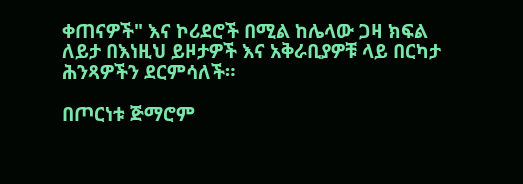ቀጠናዎች" እና ኮሪደሮች በሚል ከሌላው ጋዛ ክፍል ለይታ በእነዚህ ይዞታዎች እና አቅራቢያዎቹ ላይ በርካታ ሕንጻዎችን ደርምሳለች።

በጦርነቱ ጅማሮም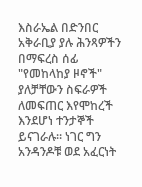እስራኤል በድንበር አቅራቢያ ያሉ ሕንጻዎችን በማፍረስ ሰፊ "የመከላከያ ዞኖች" ያለቻቸውን ስፍራዎች ለመፍጠር እየሞከረች እንደሆነ ተንታኞች ይናገራሉ። ነገር ግን አንዳንዶቹ ወደ አፈርነት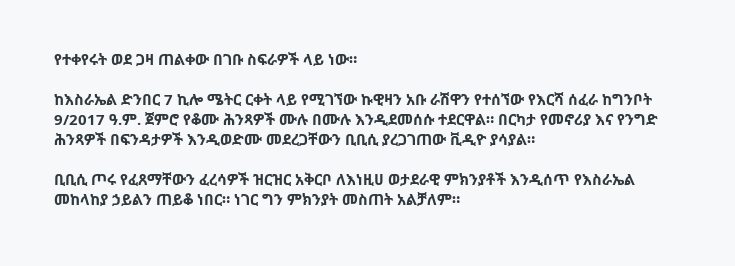የተቀየሩት ወደ ጋዛ ጠልቀው በገቡ ስፍራዎች ላይ ነው።

ከእስራኤል ድንበር 7 ኪሎ ሜትር ርቀት ላይ የሚገኘው ኩዊዛን አቡ ራሽዋን የተሰኘው የእርሻ ሰፈራ ከግንቦት 9/2017 ዓ.ም. ጀምሮ የቆሙ ሕንጻዎች ሙሉ በሙሉ እንዲደመሰሱ ተደርዋል። በርካታ የመኖሪያ እና የንግድ ሕንጻዎች በፍንዳታዎች እንዲወድሙ መደረጋቸውን ቢቢሲ ያረጋገጠው ቪዲዮ ያሳያል።

ቢቢሲ ጦሩ የፈጸማቸውን ፈረሳዎች ዝርዝር አቅርቦ ለእነዚሀ ወታደራዊ ምክንያቶች እንዲሰጥ የእስራኤል መከላከያ ኃይልን ጠይቆ ነበር። ነገር ግን ምክንያት መስጠት አልቻለም።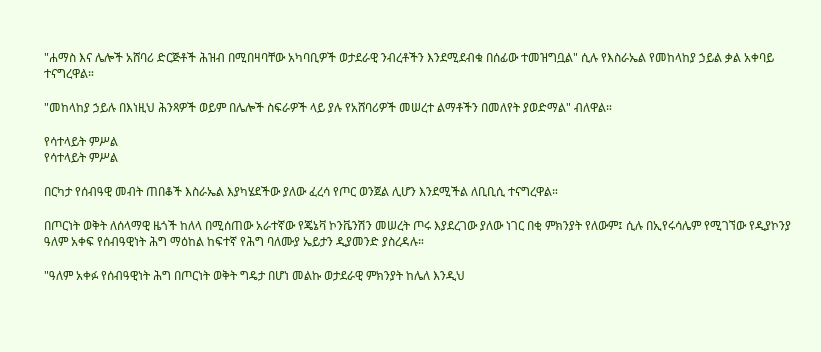"ሐማስ እና ሌሎች አሸባሪ ድርጅቶች ሕዝብ በሚበዛባቸው አካባቢዎች ወታደራዊ ንብረቶችን እንደሚደብቁ በሰፊው ተመዝግቧል" ሲሉ የእስራኤል የመከላከያ ኃይል ቃል አቀባይ ተናግረዋል።

"መከላከያ ኃይሉ በእነዚህ ሕንጻዎች ወይም በሌሎች ስፍራዎች ላይ ያሉ የአሸባሪዎች መሠረተ ልማቶችን በመለየት ያወድማል" ብለዋል።

የሳተላይት ምሥል
የሳተላይት ምሥል

በርካታ የሰብዓዊ መብት ጠበቆች እስራኤል እያካሄደችው ያለው ፈረሳ የጦር ወንጀል ሊሆን እንደሚችል ለቢቢሲ ተናግረዋል።

በጦርነት ወቅት ለሰላማዊ ዜጎች ከለላ በሚሰጠው አራተኛው የጄኔቫ ኮንቬንሽን መሠረት ጦሩ እያደረገው ያለው ነገር በቂ ምክንያት የለውም፤ ሲሉ በኢየሩሳሌም የሚገኘው የዲያኮንያ ዓለም አቀፍ የሰብዓዊነት ሕግ ማዕከል ከፍተኛ የሕግ ባለሙያ ኤይታን ዲያመንድ ያስረዳሉ።

"ዓለም አቀፉ የሰብዓዊነት ሕግ በጦርነት ወቅት ግዴታ በሆነ መልኩ ወታደራዊ ምክንያት ከሌለ እንዲህ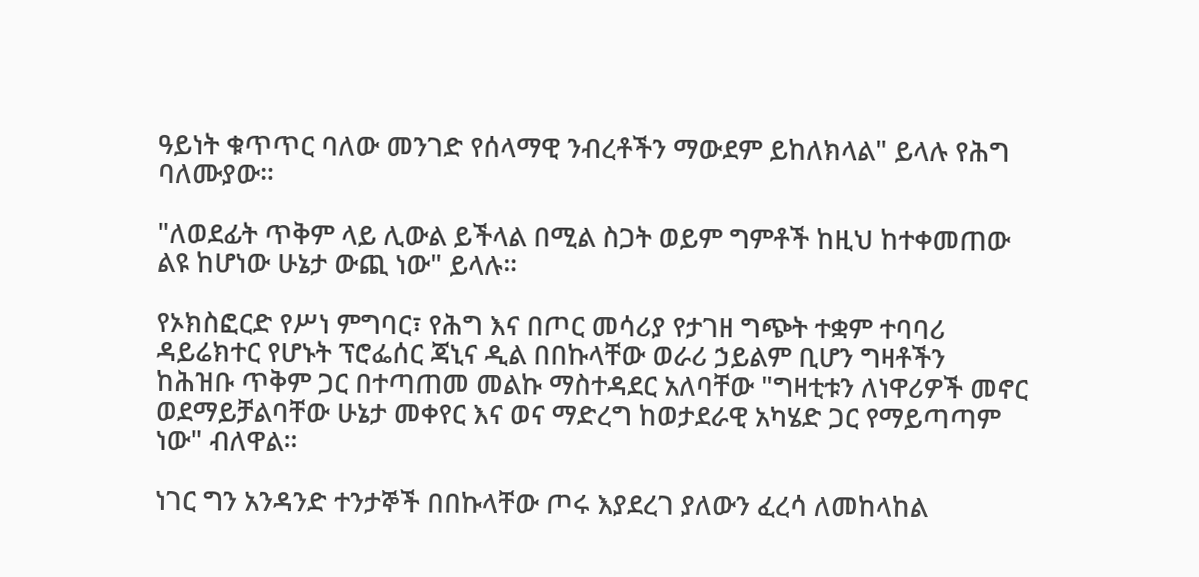ዓይነት ቁጥጥር ባለው መንገድ የሰላማዊ ንብረቶችን ማውደም ይከለክላል" ይላሉ የሕግ ባለሙያው።

"ለወደፊት ጥቅም ላይ ሊውል ይችላል በሚል ስጋት ወይም ግምቶች ከዚህ ከተቀመጠው ልዩ ከሆነው ሁኔታ ውጪ ነው" ይላሉ።

የኦክስፎርድ የሥነ ምግባር፣ የሕግ እና በጦር መሳሪያ የታገዘ ግጭት ተቋም ተባባሪ ዳይሬክተር የሆኑት ፕሮፌሰር ጃኒና ዲል በበኩላቸው ወራሪ ኃይልም ቢሆን ግዛቶችን ከሕዝቡ ጥቅም ጋር በተጣጠመ መልኩ ማስተዳደር አለባቸው "ግዛቲቱን ለነዋሪዎች መኖር ወደማይቻልባቸው ሁኔታ መቀየር እና ወና ማድረግ ከወታደራዊ አካሄድ ጋር የማይጣጣም ነው" ብለዋል።

ነገር ግን አንዳንድ ተንታኞች በበኩላቸው ጦሩ እያደረገ ያለውን ፈረሳ ለመከላከል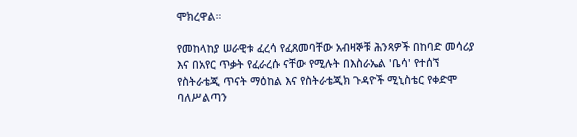ሞክረዋል።

የመከላከያ ሠራዊቱ ፈረሳ የፈጸመባቸው አብዛኞቹ ሕንጻዎች በከባድ መሳሪያ እና በአየር ጥቃት የፈራረሱ ናቸው የሚሉት በእስራኤል 'ቤሳ' የተሰኘ የስትራቴጂ ጥናት ማዕከል እና የስትራቴጂክ ጉዳዮች ሚኒስቴር የቀድሞ ባለሥልጣን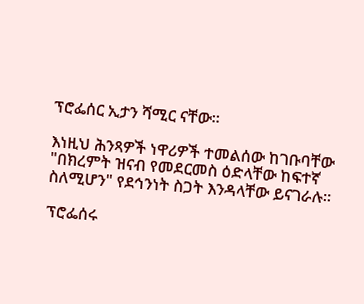ፕሮፌሰር ኢታን ሻሚር ናቸው።

እነዚህ ሕንጻዎች ነዋሪዎች ተመልሰው ከገቡባቸው "በክረምት ዝናብ የመደርመስ ዕድላቸው ከፍተኛ ስለሚሆን" የደኅንነት ስጋት እንዳላቸው ይናገራሉ።

ፕሮፌሰሩ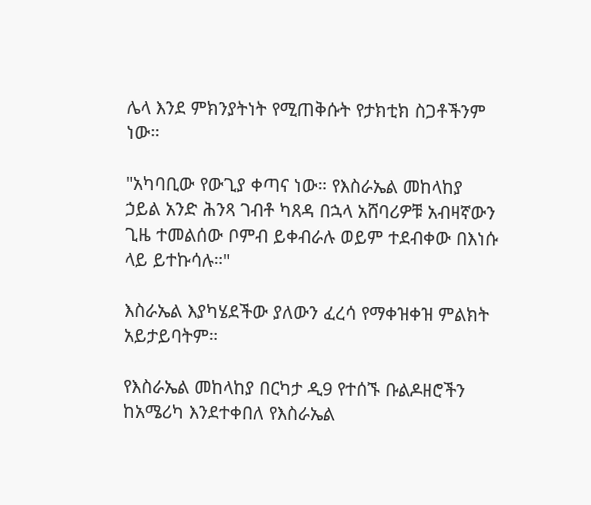ሌላ እንደ ምክንያትነት የሚጠቅሱት የታክቲክ ስጋቶችንም ነው።

"አካባቢው የውጊያ ቀጣና ነው። የእስራኤል መከላከያ ኃይል አንድ ሕንጻ ገብቶ ካጸዳ በኋላ አሸባሪዎቹ አብዛኛውን ጊዜ ተመልሰው ቦምብ ይቀብራሉ ወይም ተደብቀው በእነሱ ላይ ይተኩሳሉ።"

እስራኤል እያካሄደችው ያለውን ፈረሳ የማቀዝቀዝ ምልክት አይታይባትም።

የእስራኤል መከላከያ በርካታ ዲ9 የተሰኙ ቡልዶዘሮችን ከአሜሪካ እንደተቀበለ የእስራኤል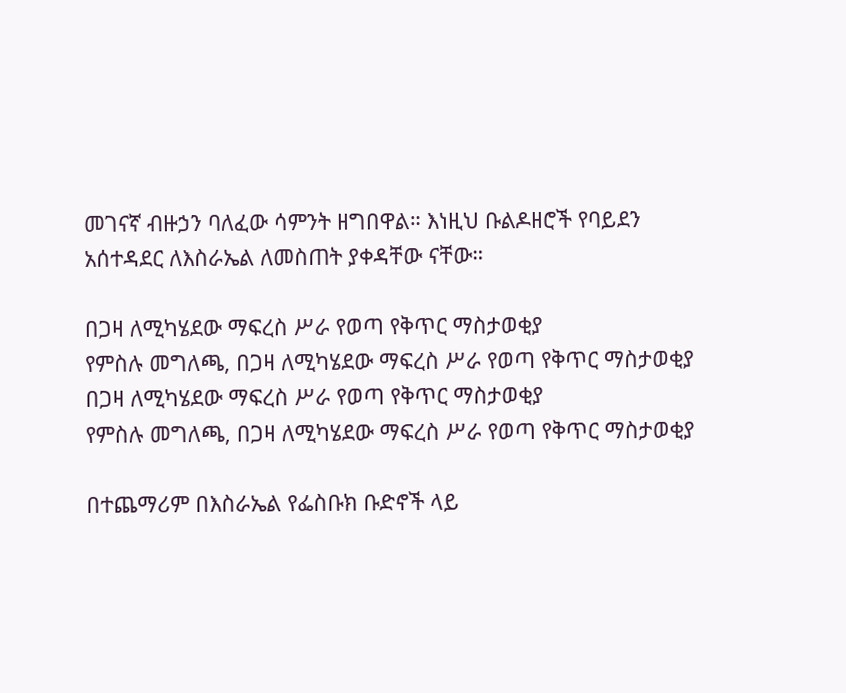መገናኛ ብዙኃን ባለፈው ሳምንት ዘግበዋል። እነዚህ ቡልዶዘሮች የባይደን አሰተዳደር ለእስራኤል ለመስጠት ያቀዳቸው ናቸው።

በጋዛ ለሚካሄደው ማፍረስ ሥራ የወጣ የቅጥር ማስታወቂያ
የምስሉ መግለጫ, በጋዛ ለሚካሄደው ማፍረስ ሥራ የወጣ የቅጥር ማስታወቂያ
በጋዛ ለሚካሄደው ማፍረስ ሥራ የወጣ የቅጥር ማስታወቂያ
የምስሉ መግለጫ, በጋዛ ለሚካሄደው ማፍረስ ሥራ የወጣ የቅጥር ማስታወቂያ

በተጨማሪም በእስራኤል የፌስቡክ ቡድኖች ላይ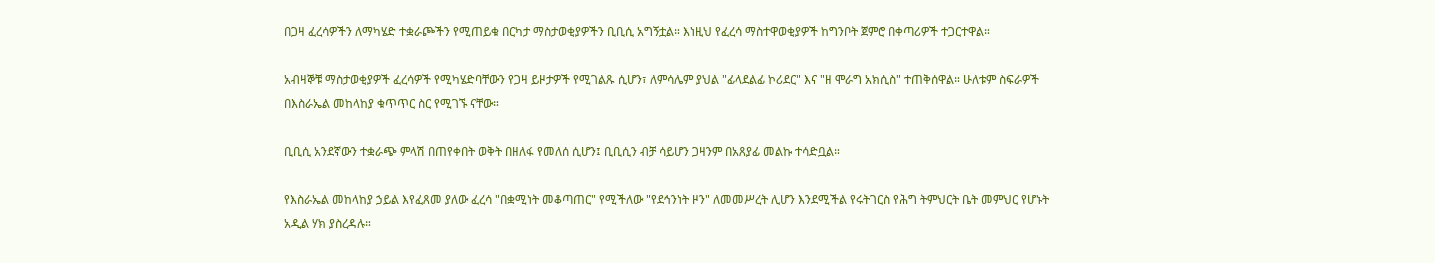በጋዛ ፈረሳዎችን ለማካሄድ ተቋራጮችን የሚጠይቁ በርካታ ማስታወቂያዎችን ቢቢሲ አግኝቷል። እነዚህ የፈረሳ ማስተዋወቂያዎች ከግንቦት ጀምሮ በቀጣሪዎች ተጋርተዋል።

አብዛኞቹ ማስታወቂያዎች ፈረሳዎች የሚካሄድባቸውን የጋዛ ይዞታዎች የሚገልጹ ሲሆን፣ ለምሳሌም ያህል "ፊላደልፊ ኮሪደር" እና "ዘ ሞራግ አክሲስ" ተጠቅሰዋል። ሁለቱም ስፍራዎች በእስራኤል መከላከያ ቁጥጥር ስር የሚገኙ ናቸው።

ቢቢሲ አንደኛውን ተቋራጭ ምላሽ በጠየቀበት ወቅት በዘለፋ የመለሰ ሲሆን፤ ቢቢሲን ብቻ ሳይሆን ጋዛንም በአጸያፊ መልኩ ተሳድቧል።

የእስራኤል መከላከያ ኃይል እየፈጸመ ያለው ፈረሳ "በቋሚነት መቆጣጠር" የሚችለው "የደኅንነት ዞን" ለመመሥረት ሊሆን እንደሚችል የሩትገርስ የሕግ ትምህርት ቤት መምህር የሆኑት አዲል ሃክ ያስረዳሉ።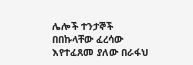ሌሎች ተንታኞች በበኩላቸው ፈረሳው እየተፈጸመ ያለው በራፋህ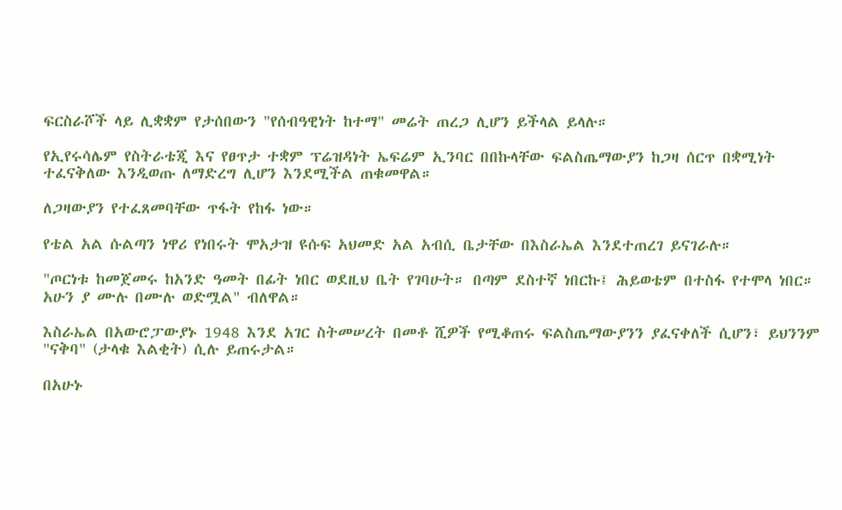ፍርስራሾች ላይ ሊቋቋም የታሰበውን "የሰብዓዊነት ከተማ" መሬት ጠረጋ ሊሆን ይችላል ይላሉ።

የኢየሩሳሌም የስትራቴጂ እና የፀጥታ ተቋም ፕሬዝዳነት ኤፍሬም ኢንባር በበኩላቸው ፍልስጤማውያን ከጋዛ ሰርጥ በቋሚነት ተፈናቅለው እንዲወጡ ለማድረግ ሊሆን እንደሚችል ጠቁመዋል።

ለጋዛውያን የተፈጸመባቸው ጥፋት የከፋ ነው።

የቴል አል ሱልጣን ነዋሪ የነበሩት ሞአታዝ ዩሱፍ አህመድ አል አብሲ ቤታቸው በእስራኤል እንደተጠረገ ይናገራሉ።

"ጦርነቱ ከመጀመሩ ከአንድ ዓመት በፊት ነበር ወደዚህ ቤት የገባሁት። በጣም ደስተኛ ነበርኩ፤ ሕይወቴም በተስፋ የተሞላ ነበር። አሁን ያ ሙሉ በሙሉ ወድሟል" ብለዋል።

እስራኤል በአውሮፓውያኑ 1948 እንደ አገር ስትመሠረት በመቶ ሺዎች የሚቆጠሩ ፍልስጤማውያንን ያፈናቀለች ሲሆን፣ ይህንንም "ናቅባ" (ታላቁ እልቂት) ሲሉ ይጠሩታል።

በአሁኑ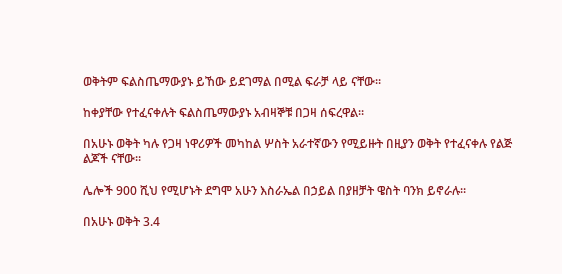ወቅትም ፍልስጤማውያኑ ይኸው ይደገማል በሚል ፍራቻ ላይ ናቸው።

ከቀያቸው የተፈናቀሉት ፍልስጤማውያኑ አብዛኞቹ በጋዛ ሰፍረዋል።

በአሁኑ ወቅት ካሉ የጋዛ ነዋሪዎች መካከል ሦስት አራተኛውን የሚይዙት በዚያን ወቅት የተፈናቀሉ የልጅ ልጆች ናቸው።

ሌሎች 900 ሺህ የሚሆኑት ደግሞ አሁን እስራኤል በኃይል በያዘቻት ዌስት ባንክ ይኖራሉ።

በአሁኑ ወቅት 3.4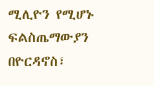ሚሊዮን የሚሆኑ ፍልስጤማውያን በዮርዳኖስ፣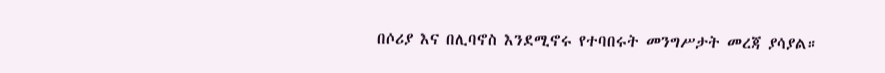በሶሪያ እና በሊባኖስ እንደሚኖሩ የተባበሩት መንግሥታት መረጃ ያሳያል።